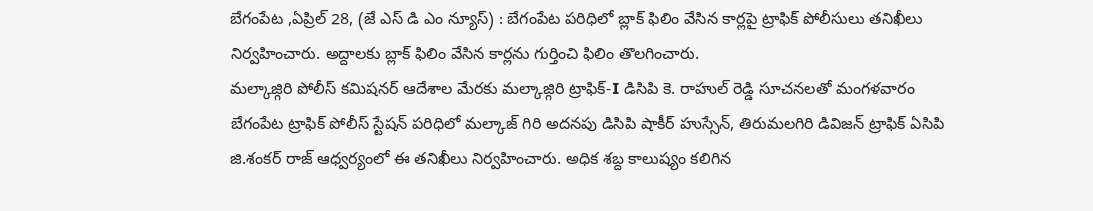బేగంపేట ,ఏప్రిల్ 28, (జే ఎస్ డి ఎం న్యూస్) : బేగంపేట పరిధిలో బ్లాక్ ఫిలిం వేసిన కార్లపై ట్రాఫిక్ పోలీసులు తనిఖీలు నిర్వహించారు. అద్దాలకు బ్లాక్ ఫిలిం వేసిన కార్లను గుర్తించి ఫిలిం తొలగించారు.
మల్కాజ్గిరి పోలీస్ కమిషనర్ ఆదేశాల మేరకు మల్కాజ్గిరి ట్రాఫిక్-I డిసిపి కె. రాహుల్ రెడ్డి సూచనలతో మంగళవారం బేగంపేట ట్రాఫిక్ పోలీస్ స్టేషన్ పరిధిలో మల్కాజ్ గిరి అదనపు డిసిపి షాకీర్ హుస్సేన్, తిరుమలగిరి డివిజన్ ట్రాఫిక్ ఏసిపి జి.శంకర్ రాజ్ ఆధ్వర్యంలో ఈ తనిఖీలు నిర్వహించారు. అధిక శబ్ద కాలుష్యం కలిగిన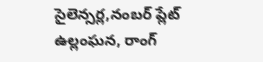సైలెన్సర్ల,నంబర్ ప్లేట్ ఉల్లంఘన, రాంగ్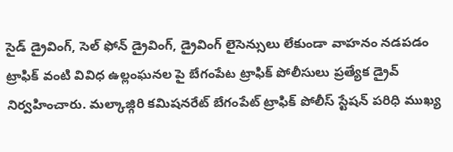సైడ్ డ్రైవింగ్, సెల్ ఫోన్ డ్రైవింగ్, డ్రైవింగ్ లైసెన్సులు లేకుండా వాహనం నడపడం ట్రాఫిక్ వంటి వివిధ ఉల్లంఘనల పై బేగంపేట ట్రాఫిక్ పోలీసులు ప్రత్యేక డ్రైవ్ నిర్వహించారు. మల్కాజ్గిరి కమిషనరేట్ బేగంపేట్ ట్రాఫిక్ పోలీస్ స్టేషన్ పరిధి ముఖ్య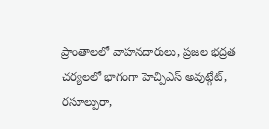ప్రాంతాలలో వాహనదారులు, ప్రజల భద్రత చర్యలలో భాగంగా హెచ్పిఎస్ అవుట్గేట్, రసూల్పురా,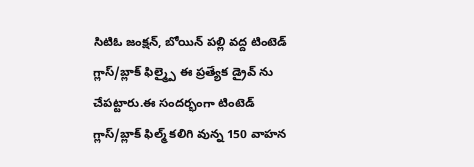సిటిఓ జంక్షన్, బోయిన్ పల్లి వద్ద టింటెడ్ గ్లాస్/బ్లాక్ ఫిల్మ్పై ఈ ప్రత్యేక డ్రైవ్ ను చేపట్టారు.ఈ సందర్భంగా టింటెడ్ గ్లాస్/బ్లాక్ ఫిల్మ్ కలిగి వున్న 150 వాహన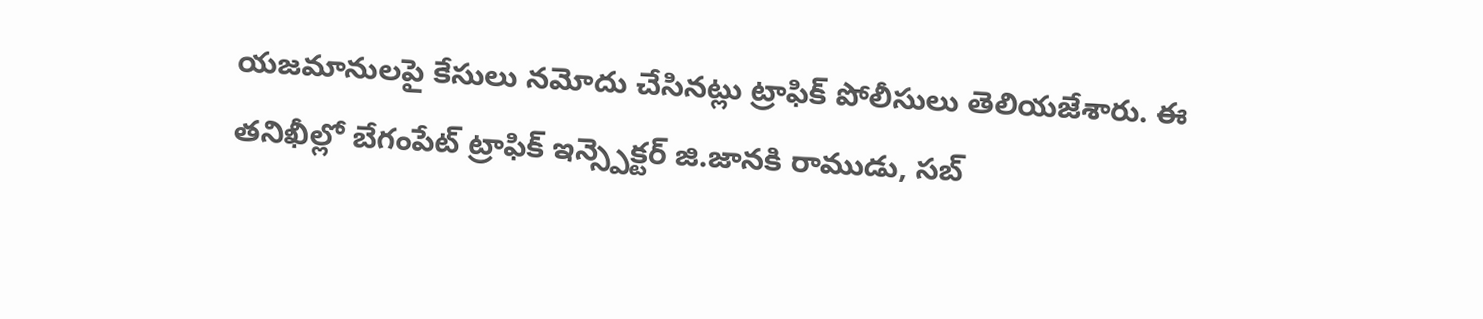యజమానులపై కేసులు నమోదు చేసినట్లు ట్రాఫిక్ పోలీసులు తెలియజేశారు. ఈ తనిఖీల్లో బేగంపేట్ ట్రాఫిక్ ఇన్స్పెక్టర్ జి.జానకి రాముడు, సబ్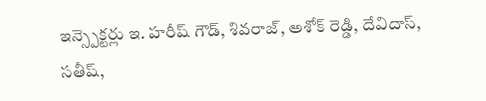ఇన్స్పెక్టర్లు ఇ. హరీష్ గౌడ్, శివరాజ్, అశోక్ రెడ్డి, దేవిదాస్, సతీష్,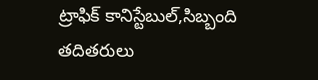ట్రాఫిక్ కానిస్టేబుల్,సిబ్బంది తదితరులు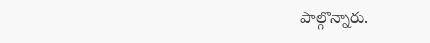పాల్గొన్నారు.